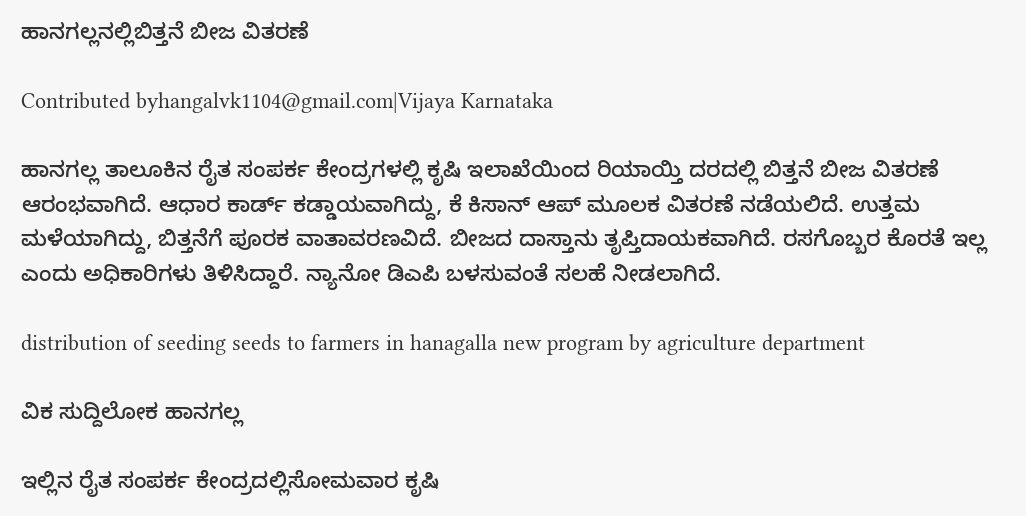ಹಾನಗಲ್ಲನಲ್ಲಿಬಿತ್ತನೆ ಬೀಜ ವಿತರಣೆ

Contributed byhangalvk1104@gmail.com|Vijaya Karnataka

ಹಾನಗಲ್ಲ ತಾಲೂಕಿನ ರೈತ ಸಂಪರ್ಕ ಕೇಂದ್ರಗಳಲ್ಲಿ ಕೃಷಿ ಇಲಾಖೆಯಿಂದ ರಿಯಾಯ್ತಿ ದರದಲ್ಲಿ ಬಿತ್ತನೆ ಬೀಜ ವಿತರಣೆ ಆರಂಭವಾಗಿದೆ. ಆಧಾರ ಕಾರ್ಡ್ ಕಡ್ಡಾಯವಾಗಿದ್ದು, ಕೆ ಕಿಸಾನ್ ಆಪ್ ಮೂಲಕ ವಿತರಣೆ ನಡೆಯಲಿದೆ. ಉತ್ತಮ ಮಳೆಯಾಗಿದ್ದು, ಬಿತ್ತನೆಗೆ ಪೂರಕ ವಾತಾವರಣವಿದೆ. ಬೀಜದ ದಾಸ್ತಾನು ತೃಪ್ತಿದಾಯಕವಾಗಿದೆ. ರಸಗೊಬ್ಬರ ಕೊರತೆ ಇಲ್ಲ ಎಂದು ಅಧಿಕಾರಿಗಳು ತಿಳಿಸಿದ್ದಾರೆ. ನ್ಯಾನೋ ಡಿಎಪಿ ಬಳಸುವಂತೆ ಸಲಹೆ ನೀಡಲಾಗಿದೆ.

distribution of seeding seeds to farmers in hanagalla new program by agriculture department

ವಿಕ ಸುದ್ದಿಲೋಕ ಹಾನಗಲ್ಲ

ಇಲ್ಲಿನ ರೈತ ಸಂಪರ್ಕ ಕೇಂದ್ರದಲ್ಲಿಸೋಮವಾರ ಕೃಷಿ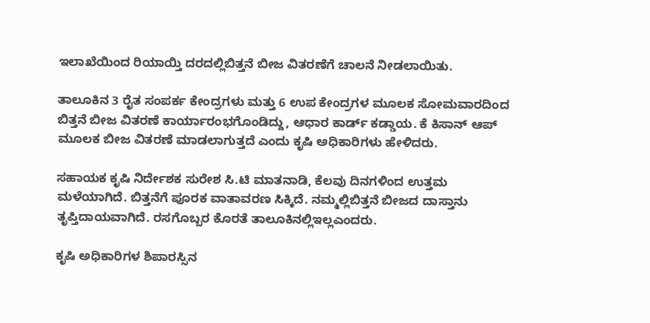ಇಲಾಖೆಯಿಂದ ರಿಯಾಯ್ತಿ ದರದಲ್ಲಿಬಿತ್ತನೆ ಬೀಜ ವಿತರಣೆಗೆ ಚಾಲನೆ ನೀಡಲಾಯಿತು.

ತಾಲೂಕಿನ 3 ರೈತ ಸಂಪರ್ಕ ಕೇಂದ್ರಗಳು ಮತ್ತು 6 ಉಪ ಕೇಂದ್ರಗಳ ಮೂಲಕ ಸೋಮವಾರದಿಂದ ಬಿತ್ತನೆ ಬೀಜ ವಿತರಣೆ ಕಾರ್ಯಾರಂಭಗೊಂಡಿದ್ದು, ಆಧಾರ ಕಾರ್ಡ್ ಕಡ್ಡಾಯ. ಕೆ ಕಿಸಾನ್ ಆಪ್ ಮೂಲಕ ಬೀಜ ವಿತರಣೆ ಮಾಡಲಾಗುತ್ತದೆ ಎಂದು ಕೃಷಿ ಅಧಿಕಾರಿಗಳು ಹೇಳಿದರು.

ಸಹಾಯಕ ಕೃಷಿ ನಿರ್ದೇಶಕ ಸುರೇಶ ಸಿ.ಟಿ ಮಾತನಾಡಿ, ಕೆಲವು ದಿನಗಳಿಂದ ಉತ್ತಮ ಮಳೆಯಾಗಿದೆ. ಬಿತ್ತನೆಗೆ ಪೂರಕ ವಾತಾವರಣ ಸಿಕ್ಕಿದೆ. ನಮ್ಮಲ್ಲಿಬಿತ್ತನೆ ಬೀಜದ ದಾಸ್ತಾನು ತೃಪ್ತಿದಾಯವಾಗಿದೆ. ರಸಗೊಬ್ಬರ ಕೊರತೆ ತಾಲೂಕಿನಲ್ಲಿಇಲ್ಲಎಂದರು.

ಕೃಷಿ ಅಧಿಕಾರಿಗಳ ಶಿಪಾರಸ್ಸಿನ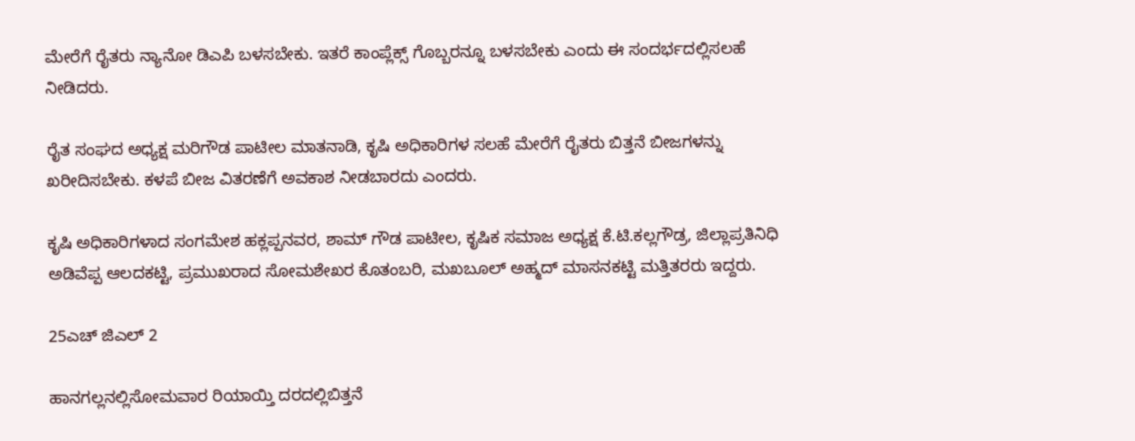ಮೇರೆಗೆ ರೈತರು ನ್ಯಾನೋ ಡಿಎಪಿ ಬಳಸಬೇಕು. ಇತರೆ ಕಾಂಪ್ಲೆಕ್ಸ್ ಗೊಬ್ಬರನ್ನೂ ಬಳಸಬೇಕು ಎಂದು ಈ ಸಂದರ್ಭದಲ್ಲಿಸಲಹೆ ನೀಡಿದರು.

ರೈತ ಸಂಘದ ಅಧ್ಯಕ್ಷ ಮರಿಗೌಡ ಪಾಟೀಲ ಮಾತನಾಡಿ, ಕೃಷಿ ಅಧಿಕಾರಿಗಳ ಸಲಹೆ ಮೇರೆಗೆ ರೈತರು ಬಿತ್ತನೆ ಬೀಜಗಳನ್ನು ಖರೀದಿಸಬೇಕು. ಕಳಪೆ ಬೀಜ ವಿತರಣೆಗೆ ಅವಕಾಶ ನೀಡಬಾರದು ಎಂದರು.

ಕೃಷಿ ಅಧಿಕಾರಿಗಳಾದ ಸಂಗಮೇಶ ಹಕ್ಲಪ್ಪನವರ, ಶಾಮ್ ಗೌಡ ಪಾಟೀಲ, ಕೃಷಿಕ ಸಮಾಜ ಅಧ್ಯಕ್ಷ ಕೆ.ಟಿ.ಕಲ್ಲಗೌಡ್ರ, ಜಿಲ್ಲಾಪ್ರತಿನಿಧಿ ಅಡಿವೆಪ್ಪ ಆಲದಕಟ್ಟಿ, ಪ್ರಮುಖರಾದ ಸೋಮಶೇಖರ ಕೊತಂಬರಿ, ಮಖಬೂಲ್ ಅಹ್ಮದ್ ಮಾಸನಕಟ್ಟಿ ಮತ್ತಿತರರು ಇದ್ದರು.

25ಎಚ್ ಜಿಎಲ್ 2

ಹಾನಗಲ್ಲನಲ್ಲಿಸೋಮವಾರ ರಿಯಾಯ್ತಿ ದರದಲ್ಲಿಬಿತ್ತನೆ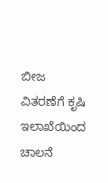ಬೀಜ ವಿತರಣೆಗೆ ಕೃಷಿ ಇಲಾಖೆಯಿಂದ ಚಾಲನೆ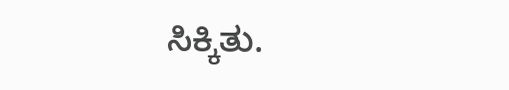ಸಿಕ್ಕಿತು.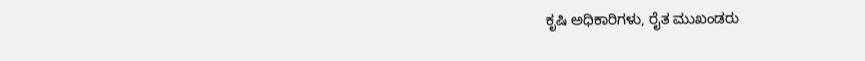ಕೃಷಿ ಅಧಿಕಾರಿಗಳು, ರೈತ ಮುಖಂಡರು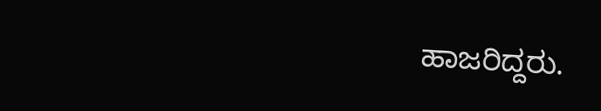ಹಾಜರಿದ್ದರು.